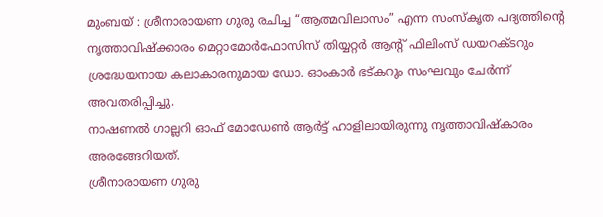മുംബയ് : ശ്രീനാരായണ ഗുരു രചിച്ച “ആത്മവിലാസം” എന്ന സംസ്കൃത പദ്യത്തിൻ്റെ നൃത്താവിഷ്ക്കാരം മെറ്റാമോർഫോസിസ് തിയ്യറ്റർ ആൻ്റ് ഫിലിംസ് ഡയറക്ടറും ശ്രദ്ധേയനായ കലാകാരനുമായ ഡോ. ഓംകാർ ഭട്കറും സംഘവും ചേർന്ന് അവതരിപ്പിച്ചു.
നാഷണൽ ഗാല്ലറി ഓഫ് മോഡേൺ ആർട്ട് ഹാളിലായിരുന്നു നൃത്താവിഷ്കാരം അരങ്ങേറിയത്.
ശ്രീനാരായണ ഗുരു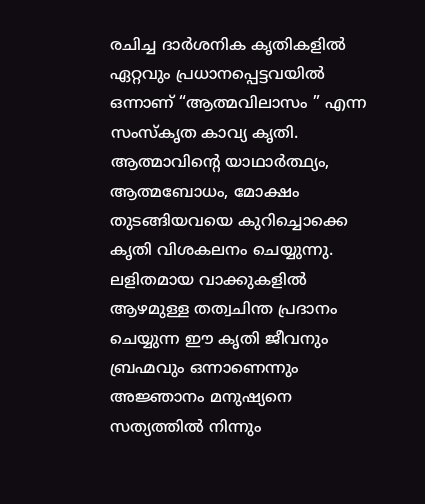രചിച്ച ദാർശനിക കൃതികളിൽ ഏറ്റവും പ്രധാനപ്പെട്ടവയിൽ ഒന്നാണ് “ആത്മവിലാസം ” എന്ന സംസ്കൃത കാവ്യ കൃതി. ആത്മാവിൻ്റെ യാഥാർത്ഥ്യം, ആത്മബോധം, മോക്ഷം തുടങ്ങിയവയെ കുറിച്ചൊക്കെ കൃതി വിശകലനം ചെയ്യുന്നു.
ലളിതമായ വാക്കുകളിൽ ആഴമുള്ള തത്വചിന്ത പ്രദാനം ചെയ്യുന്ന ഈ കൃതി ജീവനും ബ്രഹ്മവും ഒന്നാണെന്നും അജ്ഞാനം മനുഷ്യനെ സത്യത്തിൽ നിന്നും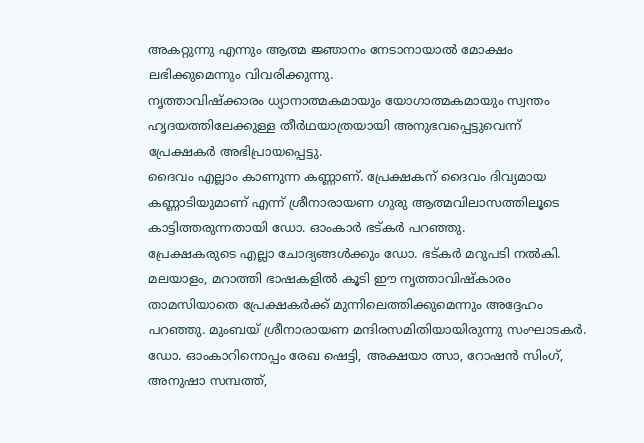അകറ്റുന്നു എന്നും ആത്മ ജ്ഞാനം നേടാനായാൽ മോക്ഷം ലഭിക്കുമെന്നും വിവരിക്കുന്നു.
നൃത്താവിഷ്ക്കാരം ധ്യാനാത്മകമായും യോഗാത്മകമായും സ്വന്തം ഹൃദയത്തിലേക്കുള്ള തീർഥയാത്രയായി അനുഭവപ്പെട്ടുവെന്ന് പ്രേക്ഷകർ അഭിപ്രായപ്പെട്ടു.
ദൈവം എല്ലാം കാണുന്ന കണ്ണാണ്. പ്രേക്ഷകന് ദൈവം ദിവ്യമായ കണ്ണാടിയുമാണ് എന്ന് ശ്രീനാരായണ ഗുരു ആത്മവിലാസത്തിലൂടെ കാട്ടിത്തരുന്നതായി ഡോ. ഓംകാർ ഭട്കർ പറഞ്ഞു.
പ്രേക്ഷകരുടെ എല്ലാ ചോദ്യങ്ങൾക്കും ഡോ. ഭട്കർ മറുപടി നൽകി. മലയാളം, മറാത്തി ഭാഷകളിൽ കൂടി ഈ നൃത്താവിഷ്കാരം താമസിയാതെ പ്രേക്ഷകർക്ക് മുന്നിലെത്തിക്കുമെന്നും അദ്ദേഹം പറഞ്ഞു. മുംബയ് ശ്രീനാരായണ മന്ദിരസമിതിയായിരുന്നു സംഘാടകർ.
ഡോ. ഓംകാറിനൊപ്പം രേഖ ഷെട്ടി, അക്ഷയാ ത്സാ, റോഷൻ സിംഗ്, അനുഷാ സമ്പത്ത്,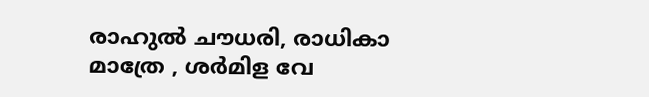രാഹുൽ ചൗധരി, രാധികാ മാത്രേ , ശർമിള വേ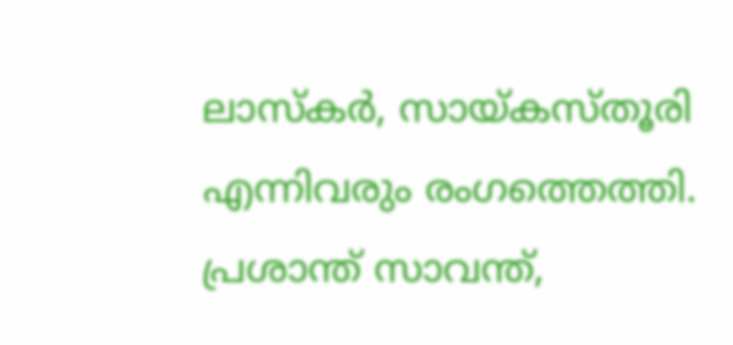ലാസ്കർ, സായ്കസ്തൂരി എന്നിവരും രംഗത്തെത്തി. പ്രശാന്ത് സാവന്ത്,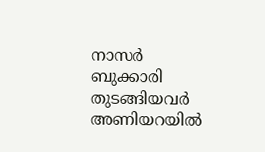നാസർ ബുക്കാരി തുടങ്ങിയവർ അണിയറയിൽ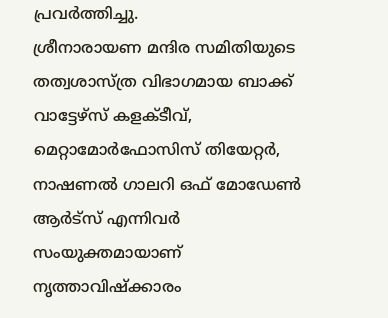പ്രവർത്തിച്ചു.
ശ്രീനാരായണ മന്ദിര സമിതിയുടെ തത്വശാസ്ത്ര വിഭാഗമായ ബാക്ക് വാട്ടേഴ്സ് കളക്ടീവ്, മെറ്റാമോർഫോസിസ് തിയേറ്റർ, നാഷണൽ ഗാലറി ഒഫ് മോഡേൺ ആർട്സ് എന്നിവർ സംയുക്തമായാണ് നൃത്താവിഷ്ക്കാരം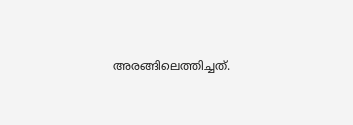അരങ്ങിലെത്തിച്ചത്.